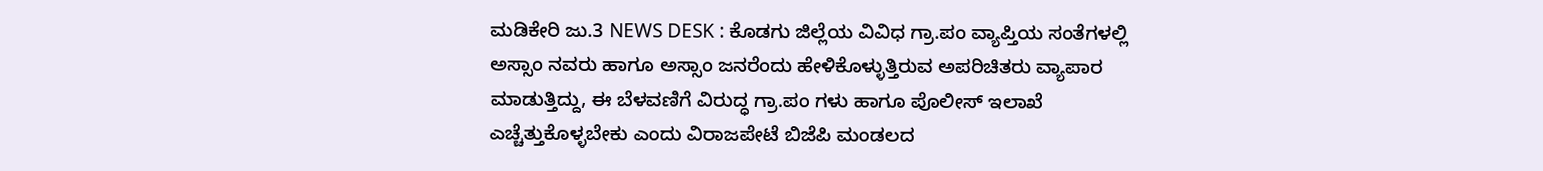ಮಡಿಕೇರಿ ಜು.3 NEWS DESK : ಕೊಡಗು ಜಿಲ್ಲೆಯ ವಿವಿಧ ಗ್ರಾ.ಪಂ ವ್ಯಾಪ್ತಿಯ ಸಂತೆಗಳಲ್ಲಿ ಅಸ್ಸಾಂ ನವರು ಹಾಗೂ ಅಸ್ಸಾಂ ಜನರೆಂದು ಹೇಳಿಕೊಳ್ಳುತ್ತಿರುವ ಅಪರಿಚಿತರು ವ್ಯಾಪಾರ ಮಾಡುತ್ತಿದ್ದು, ಈ ಬೆಳವಣಿಗೆ ವಿರುದ್ಧ ಗ್ರಾ.ಪಂ ಗಳು ಹಾಗೂ ಪೊಲೀಸ್ ಇಲಾಖೆ ಎಚ್ಚೆತ್ತುಕೊಳ್ಳಬೇಕು ಎಂದು ವಿರಾಜಪೇಟೆ ಬಿಜೆಪಿ ಮಂಡಲದ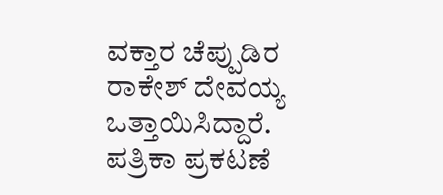ವಕ್ತಾರ ಚೆಪ್ಪುಡಿರ ರಾಕೇಶ್ ದೇವಯ್ಯ ಒತ್ತಾಯಿಸಿದ್ದಾರೆ. ಪತ್ರಿಕಾ ಪ್ರಕಟಣೆ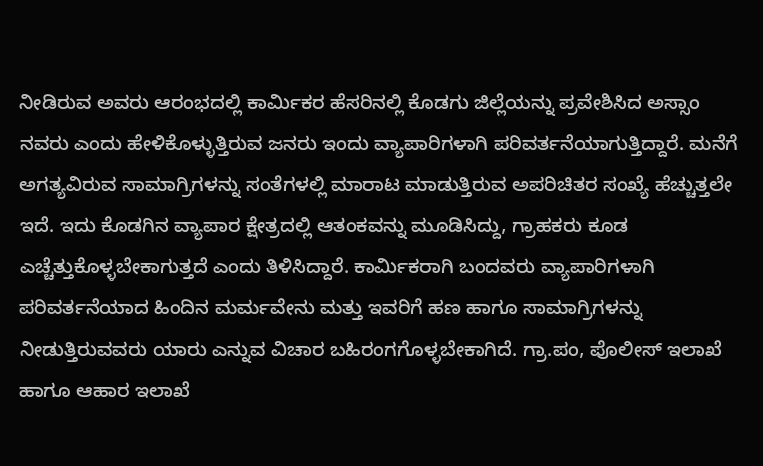ನೀಡಿರುವ ಅವರು ಆರಂಭದಲ್ಲಿ ಕಾರ್ಮಿಕರ ಹೆಸರಿನಲ್ಲಿ ಕೊಡಗು ಜಿಲ್ಲೆಯನ್ನು ಪ್ರವೇಶಿಸಿದ ಅಸ್ಸಾಂ ನವರು ಎಂದು ಹೇಳಿಕೊಳ್ಳುತ್ತಿರುವ ಜನರು ಇಂದು ವ್ಯಾಪಾರಿಗಳಾಗಿ ಪರಿವರ್ತನೆಯಾಗುತ್ತಿದ್ದಾರೆ. ಮನೆಗೆ ಅಗತ್ಯವಿರುವ ಸಾಮಾಗ್ರಿಗಳನ್ನು ಸಂತೆಗಳಲ್ಲಿ ಮಾರಾಟ ಮಾಡುತ್ತಿರುವ ಅಪರಿಚಿತರ ಸಂಖ್ಯೆ ಹೆಚ್ಚುತ್ತಲೇ ಇದೆ. ಇದು ಕೊಡಗಿನ ವ್ಯಾಪಾರ ಕ್ಷೇತ್ರದಲ್ಲಿ ಆತಂಕವನ್ನು ಮೂಡಿಸಿದ್ದು, ಗ್ರಾಹಕರು ಕೂಡ ಎಚ್ಚೆತ್ತುಕೊಳ್ಳಬೇಕಾಗುತ್ತದೆ ಎಂದು ತಿಳಿಸಿದ್ದಾರೆ. ಕಾರ್ಮಿಕರಾಗಿ ಬಂದವರು ವ್ಯಾಪಾರಿಗಳಾಗಿ ಪರಿವರ್ತನೆಯಾದ ಹಿಂದಿನ ಮರ್ಮವೇನು ಮತ್ತು ಇವರಿಗೆ ಹಣ ಹಾಗೂ ಸಾಮಾಗ್ರಿಗಳನ್ನು ನೀಡುತ್ತಿರುವವರು ಯಾರು ಎನ್ನುವ ವಿಚಾರ ಬಹಿರಂಗಗೊಳ್ಳಬೇಕಾಗಿದೆ. ಗ್ರಾ.ಪಂ, ಪೊಲೀಸ್ ಇಲಾಖೆ ಹಾಗೂ ಆಹಾರ ಇಲಾಖೆ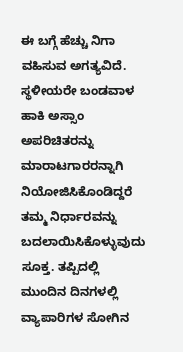ಈ ಬಗ್ಗೆ ಹೆಚ್ಚು ನಿಗಾ ವಹಿಸುವ ಅಗತ್ಯವಿದೆ. ಸ್ಥಳೀಯರೇ ಬಂಡವಾಳ ಹಾಕಿ ಅಸ್ಸಾಂ ಅಪರಿಚಿತರನ್ನು ಮಾರಾಟಗಾರರನ್ನಾಗಿ ನಿಯೋಜಿಸಿಕೊಂಡಿದ್ದರೆ ತಮ್ಮ ನಿರ್ಧಾರವನ್ನು ಬದಲಾಯಿಸಿಕೊಳ್ಳುವುದು ಸೂಕ್ತ. ತಪ್ಪಿದಲ್ಲಿ ಮುಂದಿನ ದಿನಗಳಲ್ಲಿ ವ್ಯಾಪಾರಿಗಳ ಸೋಗಿನ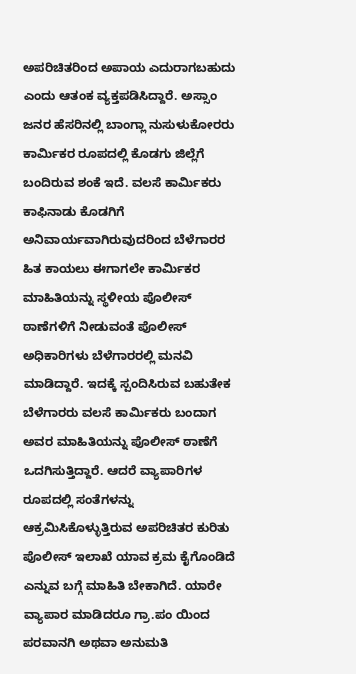ಅಪರಿಚಿತರಿಂದ ಅಪಾಯ ಎದುರಾಗಬಹುದು ಎಂದು ಆತಂಕ ವ್ಯಕ್ತಪಡಿಸಿದ್ದಾರೆ. ಅಸ್ಸಾಂ ಜನರ ಹೆಸರಿನಲ್ಲಿ ಬಾಂಗ್ಲಾ ನುಸುಳುಕೋರರು ಕಾರ್ಮಿಕರ ರೂಪದಲ್ಲಿ ಕೊಡಗು ಜಿಲ್ಲೆಗೆ ಬಂದಿರುವ ಶಂಕೆ ಇದೆ. ವಲಸೆ ಕಾರ್ಮಿಕರು ಕಾಫಿನಾಡು ಕೊಡಗಿಗೆ ಅನಿವಾರ್ಯವಾಗಿರುವುದರಿಂದ ಬೆಳೆಗಾರರ ಹಿತ ಕಾಯಲು ಈಗಾಗಲೇ ಕಾರ್ಮಿಕರ ಮಾಹಿತಿಯನ್ನು ಸ್ಥಳೀಯ ಪೊಲೀಸ್ ಠಾಣೆಗಳಿಗೆ ನೀಡುವಂತೆ ಪೊಲೀಸ್ ಅಧಿಕಾರಿಗಳು ಬೆಳೆಗಾರರಲ್ಲಿ ಮನವಿ ಮಾಡಿದ್ದಾರೆ. ಇದಕ್ಕೆ ಸ್ಪಂದಿಸಿರುವ ಬಹುತೇಕ ಬೆಳೆಗಾರರು ವಲಸೆ ಕಾರ್ಮಿಕರು ಬಂದಾಗ ಅವರ ಮಾಹಿತಿಯನ್ನು ಪೊಲೀಸ್ ಠಾಣೆಗೆ ಒದಗಿಸುತ್ತಿದ್ದಾರೆ. ಆದರೆ ವ್ಯಾಪಾರಿಗಳ ರೂಪದಲ್ಲಿ ಸಂತೆಗಳನ್ನು ಆಕ್ರಮಿಸಿಕೊಳ್ಳುತ್ತಿರುವ ಅಪರಿಚಿತರ ಕುರಿತು ಪೊಲೀಸ್ ಇಲಾಖೆ ಯಾವ ಕ್ರಮ ಕೈಗೊಂಡಿದೆ ಎನ್ನುವ ಬಗ್ಗೆ ಮಾಹಿತಿ ಬೇಕಾಗಿದೆ. ಯಾರೇ ವ್ಯಾಪಾರ ಮಾಡಿದರೂ ಗ್ರಾ.ಪಂ ಯಿಂದ ಪರವಾನಗಿ ಅಥವಾ ಅನುಮತಿ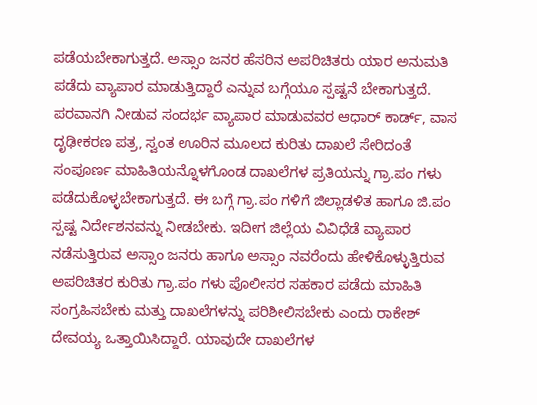ಪಡೆಯಬೇಕಾಗುತ್ತದೆ. ಅಸ್ಸಾಂ ಜನರ ಹೆಸರಿನ ಅಪರಿಚಿತರು ಯಾರ ಅನುಮತಿ ಪಡೆದು ವ್ಯಾಪಾರ ಮಾಡುತ್ತಿದ್ದಾರೆ ಎನ್ನುವ ಬಗ್ಗೆಯೂ ಸ್ಪಷ್ಟನೆ ಬೇಕಾಗುತ್ತದೆ. ಪರವಾನಗಿ ನೀಡುವ ಸಂದರ್ಭ ವ್ಯಾಪಾರ ಮಾಡುವವರ ಆಧಾರ್ ಕಾರ್ಡ್, ವಾಸ ದೃಢೀಕರಣ ಪತ್ರ, ಸ್ವಂತ ಊರಿನ ಮೂಲದ ಕುರಿತು ದಾಖಲೆ ಸೇರಿದಂತೆ ಸಂಪೂರ್ಣ ಮಾಹಿತಿಯನ್ನೊಳಗೊಂಡ ದಾಖಲೆಗಳ ಪ್ರತಿಯನ್ನು ಗ್ರಾ.ಪಂ ಗಳು ಪಡೆದುಕೊಳ್ಳಬೇಕಾಗುತ್ತದೆ. ಈ ಬಗ್ಗೆ ಗ್ರಾ.ಪಂ ಗಳಿಗೆ ಜಿಲ್ಲಾಡಳಿತ ಹಾಗೂ ಜಿ.ಪಂ ಸ್ಪಷ್ಟ ನಿರ್ದೇಶನವನ್ನು ನೀಡಬೇಕು. ಇದೀಗ ಜಿಲ್ಲೆಯ ವಿವಿಧೆಡೆ ವ್ಯಾಪಾರ ನಡೆಸುತ್ತಿರುವ ಅಸ್ಸಾಂ ಜನರು ಹಾಗೂ ಅಸ್ಸಾಂ ನವರೆಂದು ಹೇಳಿಕೊಳ್ಳುತ್ತಿರುವ ಅಪರಿಚಿತರ ಕುರಿತು ಗ್ರಾ.ಪಂ ಗಳು ಪೊಲೀಸರ ಸಹಕಾರ ಪಡೆದು ಮಾಹಿತಿ ಸಂಗ್ರಹಿಸಬೇಕು ಮತ್ತು ದಾಖಲೆಗಳನ್ನು ಪರಿಶೀಲಿಸಬೇಕು ಎಂದು ರಾಕೇಶ್ ದೇವಯ್ಯ ಒತ್ತಾಯಿಸಿದ್ದಾರೆ. ಯಾವುದೇ ದಾಖಲೆಗಳ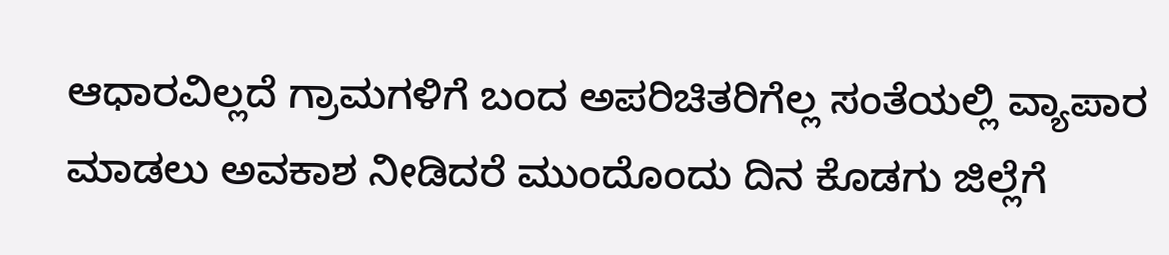ಆಧಾರವಿಲ್ಲದೆ ಗ್ರಾಮಗಳಿಗೆ ಬಂದ ಅಪರಿಚಿತರಿಗೆಲ್ಲ ಸಂತೆಯಲ್ಲಿ ವ್ಯಾಪಾರ ಮಾಡಲು ಅವಕಾಶ ನೀಡಿದರೆ ಮುಂದೊಂದು ದಿನ ಕೊಡಗು ಜಿಲ್ಲೆಗೆ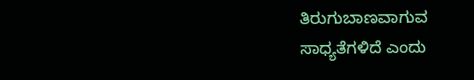ತಿರುಗುಬಾಣವಾಗುವ ಸಾಧ್ಯತೆಗಳಿದೆ ಎಂದು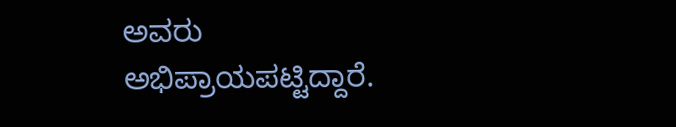ಅವರು ಅಭಿಪ್ರಾಯಪಟ್ಟಿದ್ದಾರೆ.